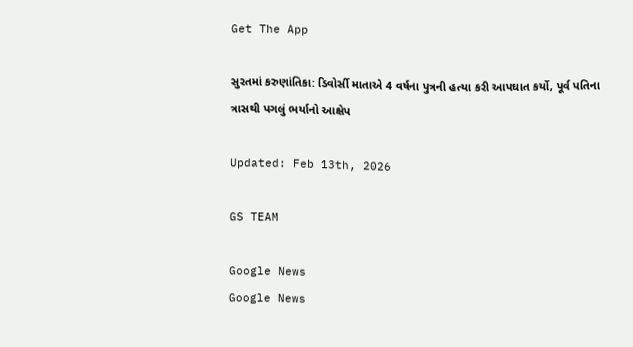Get The App

સુરતમાં કરુણાંતિકા: ડિવોર્સી માતાએ 4 વર્ષના પુત્રની હત્યા કરી આપઘાત કર્યો, પૂર્વ પતિના ત્રાસથી પગલું ભર્યાનો આક્ષેપ

Updated: Feb 13th, 2026

GS TEAM

Google News
Google News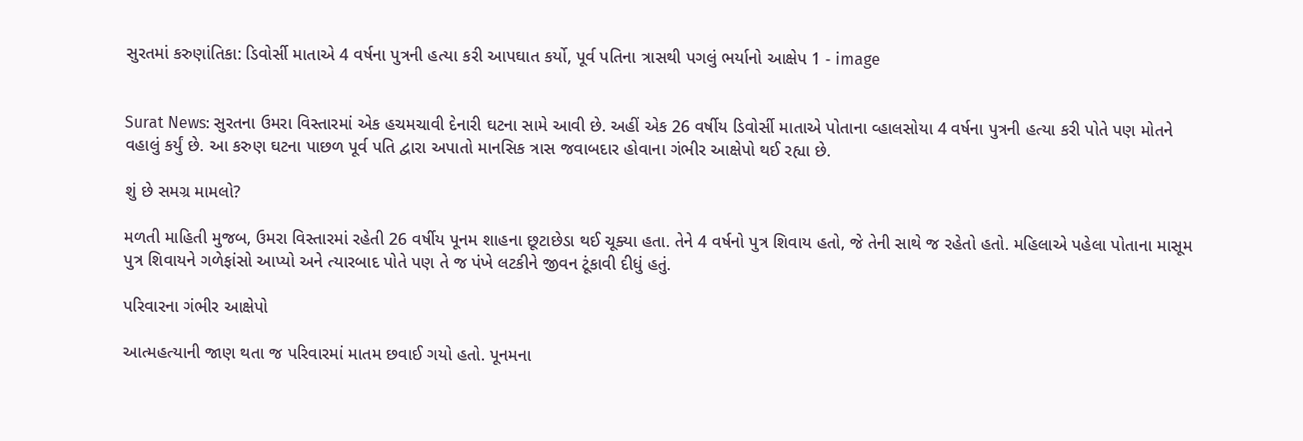સુરતમાં કરુણાંતિકા: ડિવોર્સી માતાએ 4 વર્ષના પુત્રની હત્યા કરી આપઘાત કર્યો, પૂર્વ પતિના ત્રાસથી પગલું ભર્યાનો આક્ષેપ 1 - image


Surat News: સુરતના ઉમરા વિસ્તારમાં એક હચમચાવી દેનારી ઘટના સામે આવી છે. અહીં એક 26 વર્ષીય ડિવોર્સી માતાએ પોતાના વ્હાલસોયા 4 વર્ષના પુત્રની હત્યા કરી પોતે પણ મોતને વહાલું કર્યું છે. આ કરુણ ઘટના પાછળ પૂર્વ પતિ દ્વારા અપાતો માનસિક ત્રાસ જવાબદાર હોવાના ગંભીર આક્ષેપો થઈ રહ્યા છે.

શું છે સમગ્ર મામલો?

મળતી માહિતી મુજબ, ઉમરા વિસ્તારમાં રહેતી 26 વર્ષીય પૂનમ શાહના છૂટાછેડા થઈ ચૂક્યા હતા. તેને 4 વર્ષનો પુત્ર શિવાય હતો, જે તેની સાથે જ રહેતો હતો. મહિલાએ પહેલા પોતાના માસૂમ પુત્ર શિવાયને ગળેફાંસો આપ્યો અને ત્યારબાદ પોતે પણ તે જ પંખે લટકીને જીવન ટૂંકાવી દીધું હતું.

પરિવારના ગંભીર આક્ષેપો

આત્મહત્યાની જાણ થતા જ પરિવારમાં માતમ છવાઈ ગયો હતો. પૂનમના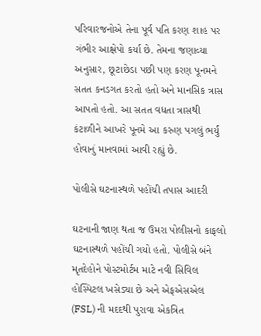પરિવારજનોએ તેના પૂર્વ પતિ કરણ શાહ પર ગંભીર આક્ષેપો કર્યા છે. તેમના જણાવ્યા અનુસાર, છૂટાછેડા પછી પણ કરણ પૂનમને સતત કનડગત કરતો હતો અને માનસિક ત્રાસ આપતો હતો. આ સતત વધતા ત્રાસથી કંટાળીને આખરે પૂનમે આ કરુણ પગલું ભર્યું હોવાનું માનવામાં આવી રહ્યું છે.

પોલીસે ઘટનાસ્થળે પહોંચી તપાસ આદરી

ઘટનાની જાણ થતા જ ઉમરા પોલીસનો કાફલો ઘટનાસ્થળે પહોંચી ગયો હતો. પોલીસે બંને મૃતદેહોને પોસ્ટમોર્ટમ માટે નવી સિવિલ હોસ્પિટલ ખસેડ્યા છે અને એફએસએલ (FSL) ની મદદથી પુરાવા એકત્રિત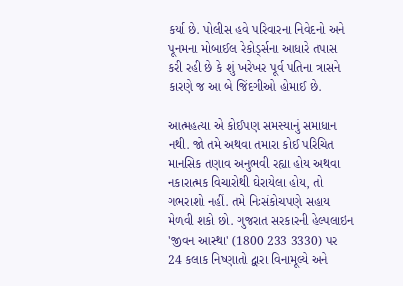કર્યા છે. પોલીસ હવે પરિવારના નિવેદનો અને પૂનમના મોબાઈલ રેકોર્ડ્સના આધારે તપાસ કરી રહી છે કે શું ખરેખર પૂર્વ પતિના ત્રાસને કારણે જ આ બે જિંદગીઓ હોમાઈ છે.

આત્મહત્યા એ કોઈપણ સમસ્યાનું સમાધાન નથી. જો તમે અથવા તમારા કોઈ પરિચિત માનસિક તણાવ અનુભવી રહ્યા હોય અથવા નકારાત્મક વિચારોથી ઘેરાયેલા હોય, તો ગભરાશો નહીં. તમે નિઃસંકોચપણે સહાય મેળવી શકો છો. ગુજરાત સરકારની હેલ્પલાઇન 'જીવન આસ્થા' (1800 233 3330) પર 24 કલાક નિષ્ણાતો દ્વારા વિનામૂલ્યે અને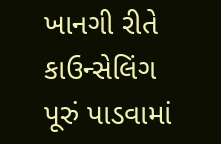ખાનગી રીતે કાઉન્સેલિંગ પૂરું પાડવામાં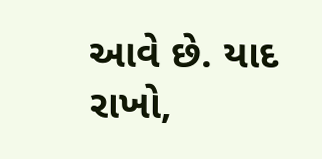આવે છે. યાદ રાખો,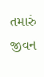તમારું જીવન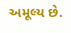અમૂલ્ય છે.